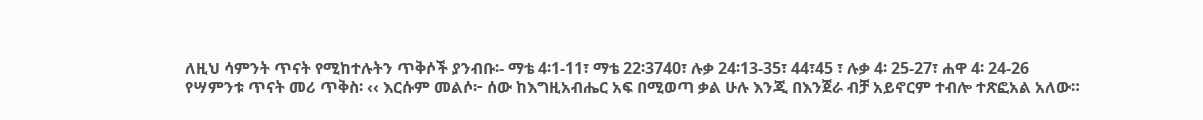ለዚህ ሳምንት ጥናት የሚከተሉትን ጥቅሶች ያንብቡ፡- ማቴ 4፡1-11፣ ማቴ 22፡3740፣ ሉቃ 24፡13-35፣ 44፣45 ፣ ሉቃ 4፡ 25-27፣ ሐዋ 4፡ 24-26
የሣምንቱ ጥናት መሪ ጥቅስ፡ ‹‹ እርሱም መልሶ፦ ሰው ከእግዚአብሔር አፍ በሚወጣ ቃል ሁሉ እንጂ በእንጀራ ብቻ አይኖርም ተብሎ ተጽፎአል አለው።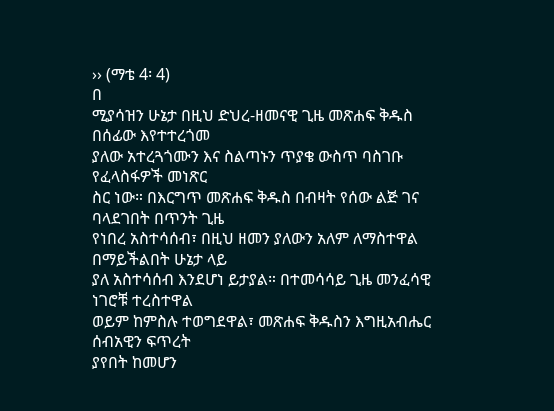›› (ማቴ 4፡ 4)
በ
ሚያሳዝን ሁኔታ በዚህ ድህረ-ዘመናዊ ጊዜ መጽሐፍ ቅዱስ በሰፊው እየተተረጎመ
ያለው አተረጓጎሙን እና ስልጣኑን ጥያቄ ውስጥ ባስገቡ የፈላስፋዎች መነጽር
ስር ነው። በእርግጥ መጽሐፍ ቅዱስ በብዛት የሰው ልጅ ገና ባላደገበት በጥንት ጊዜ
የነበረ አስተሳሰብ፣ በዚህ ዘመን ያለውን አለም ለማስተዋል በማይችልበት ሁኔታ ላይ
ያለ አስተሳሰብ እንደሆነ ይታያል። በተመሳሳይ ጊዜ መንፈሳዊ ነገሮቹ ተረስተዋል
ወይም ከምስሉ ተወግደዋል፣ መጽሐፍ ቅዱስን እግዚአብሔር ሰብአዊን ፍጥረት
ያየበት ከመሆን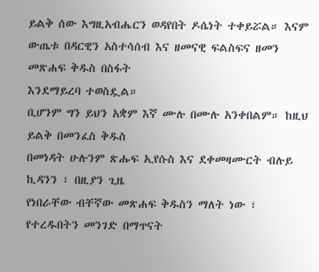ይልቅ ሰው እግዚአብሔርን ወዳየበት ዶሴነት ተቀይሯል። እናም
ውጤቱ በዳርዊን አስተሳሰብ እና ዘመናዊ ፍልስፍና ዘመን መጽሐፍ ቅዱስ በስፋት
እንደማይረባ ተወስዷል።
ቢሆንም ግን ይህን አቋም እኛ ሙሉ በሙሉ አንቀበልም። ከዚህ ይልቅ በመንፈስ ቅዱስ
በመነዳት ሁሉንም ጽሑፍ ኢየሱስ እና ደቀመዛሙርት ብሉይ ኪዳንን ፣ በዚያን ጊዜ
የነበራቸው ብቸኛው መጽሐፍ ቅዱስን ማለት ነው ፣ የተረዱበትን መንገድ በማጥናት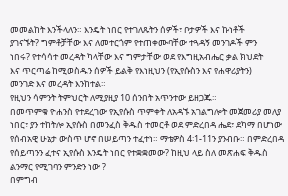መመልከት እንችላለን። እንዴት ነበር የተገለጹትን ሰዎች፣ ቦታዎች እና ኩነቶች
ያገናኙት? ግምቶቻቸው እና ለመተርጎም የተጠቀሙባቸው ተጓዳኝ መንገዶች ምን
ነበሩ? የተሳሳተ መረዳት ካላቸው እና ግምታቸው ወደ የእግዚአብሔር ቃል ክህደት
እና ጥርጣሬ ከሚወስዱን ሰዎች ይልቅ የእነዚህን (የኢየሱስን እና የሐዋሪያትን)
መንገድ እና መረዳት እንከተል።
የዚህን ሳምንት ትምህርት ለሚያዚያ 10 ሰንበት አጥንተው ይዘጋጁ።
በመጥምቁ ዮሐንስ የተደረገው የኢየሱስ ጥምቀት ለአዳኙ አገልግሎት መጀመሪያ መለያ ነበር፣ ያን ተከትሎ ኢየሱስ በመንፈስ ቅዱስ ተመርቶ ወደ ምድረበዳ ሔደ፣ ደካማ በሆነው የሰብአዊ ሁኔታ ውስጥ ሆኖ በሠይጣን ተፈተነ። ማቴዎስ 4፡1-11ን ያንብቡ። በምድረበዳ የሰይጣንን ፈተና ኢየሱስ እንዴት ነበር የተቋቋመው? ከዚህ ላይ ስለ መጽሐፍ ቅዱስ ልንማር የሚገባን ምንድን ነው ?
በምግብ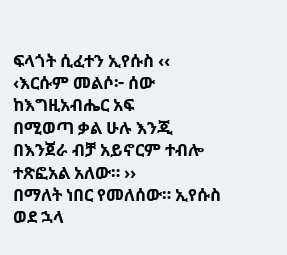ፍላጎት ሲፈተን ኢየሱስ ‹‹ ‹እርሱም መልሶ፦ ሰው ከእግዚአብሔር አፍ
በሚወጣ ቃል ሁሉ እንጂ በእንጀራ ብቻ አይኖርም ተብሎ ተጽፎአል አለው። ››
በማለት ነበር የመለሰው። ኢየሱስ ወደ ኋላ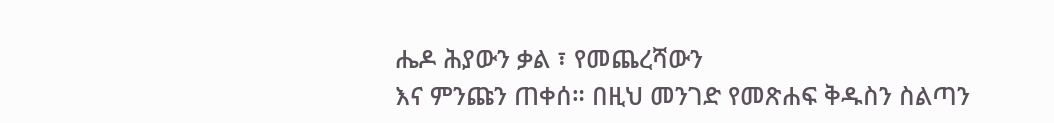ሔዶ ሕያውን ቃል ፣ የመጨረሻውን
እና ምንጩን ጠቀሰ። በዚህ መንገድ የመጽሐፍ ቅዱስን ስልጣን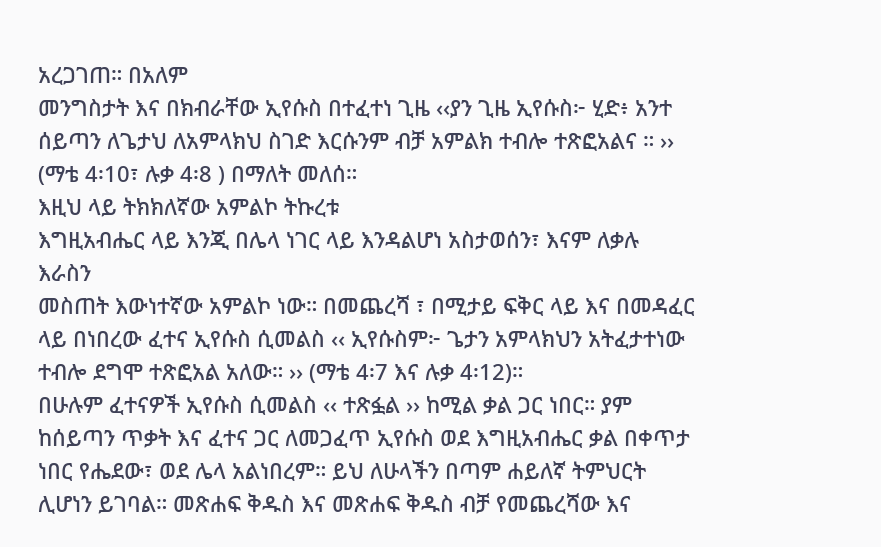አረጋገጠ። በአለም
መንግስታት እና በክብራቸው ኢየሱስ በተፈተነ ጊዜ ‹‹ያን ጊዜ ኢየሱስ፦ ሂድ፥ አንተ
ሰይጣን ለጌታህ ለአምላክህ ስገድ እርሱንም ብቻ አምልክ ተብሎ ተጽፎአልና ። ››
(ማቴ 4፡10፣ ሉቃ 4፡8 ) በማለት መለሰ።
እዚህ ላይ ትክክለኛው አምልኮ ትኩረቱ
እግዚአብሔር ላይ እንጂ በሌላ ነገር ላይ እንዳልሆነ አስታወሰን፣ እናም ለቃሉ እራስን
መስጠት እውነተኛው አምልኮ ነው። በመጨረሻ ፣ በሚታይ ፍቅር ላይ እና በመዳፈር
ላይ በነበረው ፈተና ኢየሱስ ሲመልስ ‹‹ ኢየሱስም፦ ጌታን አምላክህን አትፈታተነው
ተብሎ ደግሞ ተጽፎአል አለው። ›› (ማቴ 4፡7 እና ሉቃ 4፡12)።
በሁሉም ፈተናዎች ኢየሱስ ሲመልስ ‹‹ ተጽፏል ›› ከሚል ቃል ጋር ነበር። ያም
ከሰይጣን ጥቃት እና ፈተና ጋር ለመጋፈጥ ኢየሱስ ወደ እግዚአብሔር ቃል በቀጥታ
ነበር የሔደው፣ ወደ ሌላ አልነበረም። ይህ ለሁላችን በጣም ሐይለኛ ትምህርት
ሊሆነን ይገባል። መጽሐፍ ቅዱስ እና መጽሐፍ ቅዱስ ብቻ የመጨረሻው እና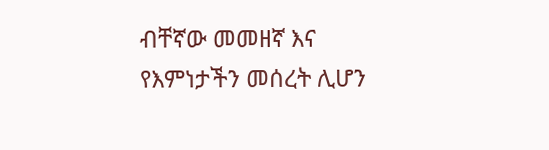ብቸኛው መመዘኛ እና የእምነታችን መሰረት ሊሆን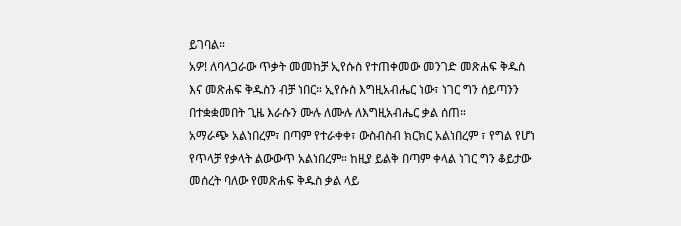ይገባል።
አዎ! ለባላጋራው ጥቃት መመከቻ ኢየሱስ የተጠቀመው መንገድ መጽሐፍ ቅዱስ
እና መጽሐፍ ቅዱስን ብቻ ነበር። ኢየሱስ እግዚአብሔር ነው፣ ነገር ግን ሰይጣንን
በተቋቋመበት ጊዜ እራሱን ሙሉ ለሙሉ ለእግዚአብሔር ቃል ሰጠ።
አማራጭ አልነበረም፣ በጣም የተራቀቀ፣ ውስብስብ ክርክር አልነበረም ፣ የግል የሆነ
የጥላቻ የቃላት ልውውጥ አልነበረም። ከዚያ ይልቅ በጣም ቀላል ነገር ግን ቆይታው
መሰረት ባለው የመጽሐፍ ቅዱስ ቃል ላይ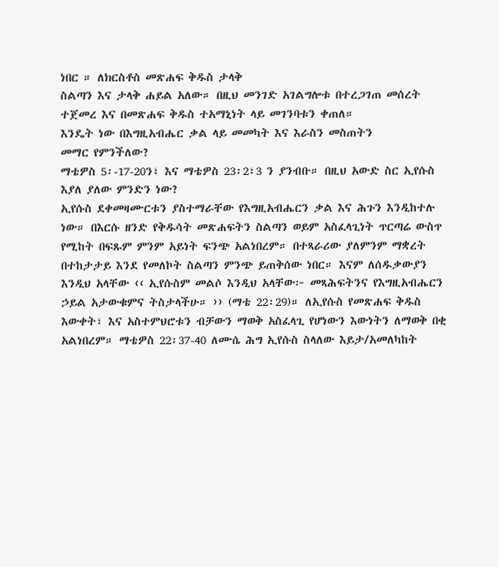ነበር ። ለክርስቶስ መጽሐፍ ቅዱስ ታላቅ
ስልጣን እና ታላቅ ሐይል አለው። በዚህ መንገድ አገልግሎቱ በተረጋገጠ መሰረት
ተጀመረ እና በመጽሐፍ ቅዱስ ተአማኒነት ላይ መገንባቱን ቀጠለ።
እንዴት ነው በእግዚአብሔር ቃል ላይ መመካት እና እራስን መስጠትን
መማር የምንችለው?
ማቴዎስ 5፡-17-20ን፣ እና ማቴዎስ 23፡2፣3 ን ያንብቡ። በዚህ አውድ ስር ኢየሱስ እያለ ያለው ምንድን ነው?
ኢየሱስ ደቀመዛሙርቱን ያስተማራቸው የእግዚአብሔርን ቃል እና ሕጉን እንዲከተሉ ነው። በእርሱ ዘንድ የቅዱሳት መጽሐፍትን ስልጣን ወይም አስፈላጊነት ጥርጣሬ ውስጥ የሚከት በፍጹም ምንም አይነት ፍንጭ አልነበረም። በተጻራሪው ያለምንም ማቋረት በተከታታይ እንደ የመለኮት ስልጣን ምንጭ ይጠቅሰው ነበር። እናም ለሰዱቃውያን እንዲህ አላቸው ‹‹ ኢየሱስም መልሶ እንዲህ አላቸው፦ መጻሕፍትንና የእግዚአብሔርን ኃይል አታውቁምና ትስታላችሁ። ›› (ማቴ 22፡29)። ለኢየሱስ የመጽሐፍ ቅዱስ እውቀት፣ እና አስተምህሮቱን ብቻውን ማወቅ አስፈላጊ የሆነውን እውነትን ለማወቅ በቂ አልነበረም። ማቴዎስ 22፡37-40 ለሙሴ ሕግ ኢየሱስ ስላለው እይታ/አመለካከት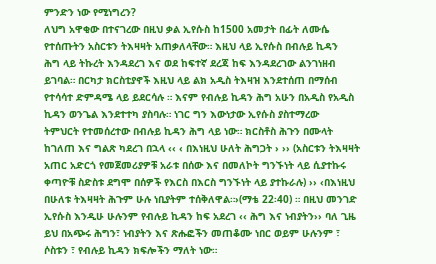ምንድን ነው የሚነግረን?
ለህግ አዋቂው በተናገረው በዚህ ቃል ኢየሱስ ከ1500 አመታት በፊት ለሙሴ
የተሰጡትን አስርቱን ትእዛዛት አጠቃለላቸው። እዚህ ላይ ኢየሱስ በብሉይ ኪዳን
ሕግ ላይ ትኩረት እንዳደረገ እና ወደ ከፍተኛ ደረጃ ከፍ እንዳደረገው ልንገነዘብ
ይገባል። በርካታ ክርስቲያኖች እዚህ ላይ ልክ አዲስ ትእዛዝ እንደተሰጠ በማሰብ
የተሳሳተ ድምዳሜ ላይ ይደርሳሉ ። እናም የብሉይ ኪዳን ሕግ አሁን በአዲስ የአዲስ
ኪዳን ወንጌል እንደተተካ ያስባሉ። ነገር ግን እውነታው ኢየሱስ ያስተማረው
ትምህርት የተመሰረተው በብሉይ ኪዳን ሕግ ላይ ነው። ክርስቶስ ሕጉን በሙላት
ከገለጠ እና ግልጽ ካደረገ በኋላ ‹‹ ‹ በእነዚህ ሁለት ሕግጋት › ›› (አስርቱን ትእዛዛት
አጠር አድርጎ የመጀመሪያዎቹ አራቱ በሰው እና በመለኮት ግንኙነት ላይ ሲያተኩሩ
ቀጣዮቹ ስድስቱ ደግሞ በሰዎች የእርስ በእርስ ግንኙነት ላይ ያተኩራሉ) ›› ‹በእነዚህ
በሁለቱ ትእዛዛት ሕጉም ሁሉ ነቢያትም ተሰቅለዋል።›(ማቴ 22፡40) ። በዚህ መንገድ
ኢየሱስ እንዲሁ ሁሉንም የብሉይ ኪዳን ከፍ አደረገ ‹‹ ሕግ እና ነብያትን›› ባለ ጊዜ
ይህ በአጭሩ ሕግን፣ ነብያትን እና ጽሑፎችን መጠቆሙ ነበር ወይም ሁሉንም ፣
ሶስቱን ፣ የብሉይ ኪዳን ክፍሎችን ማለት ነው።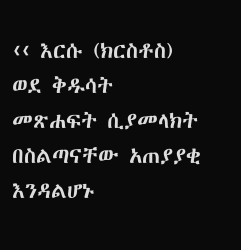‹‹ እርሱ (ክርስቶስ) ወደ ቅዱሳት መጽሐፍት ሲያመላክት በስልጣናቸው አጠያያቂ
እንዳልሆኑ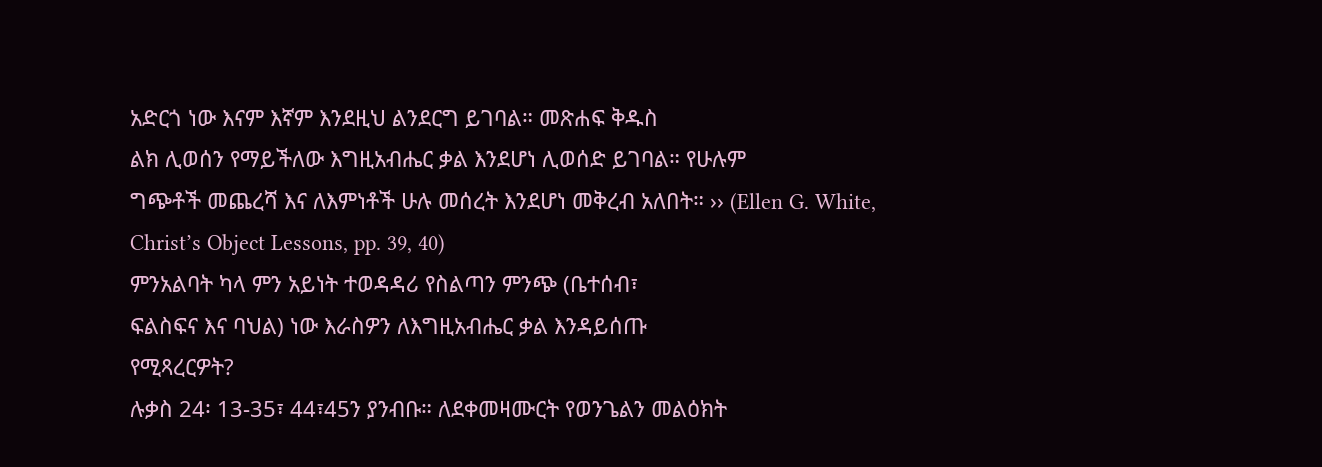አድርጎ ነው እናም እኛም እንደዚህ ልንደርግ ይገባል። መጽሐፍ ቅዱስ
ልክ ሊወሰን የማይችለው እግዚአብሔር ቃል እንደሆነ ሊወሰድ ይገባል። የሁሉም
ግጭቶች መጨረሻ እና ለእምነቶች ሁሉ መሰረት እንደሆነ መቅረብ አለበት። ›› (Ellen G. White, Christ’s Object Lessons, pp. 39, 40)
ምንአልባት ካላ ምን አይነት ተወዳዳሪ የስልጣን ምንጭ (ቤተሰብ፣
ፍልስፍና እና ባህል) ነው እራስዎን ለእግዚአብሔር ቃል እንዳይሰጡ
የሚጻረርዎት?
ሉቃስ 24፡ 13-35፣ 44፣45ን ያንብቡ። ለደቀመዛሙርት የወንጌልን መልዕክት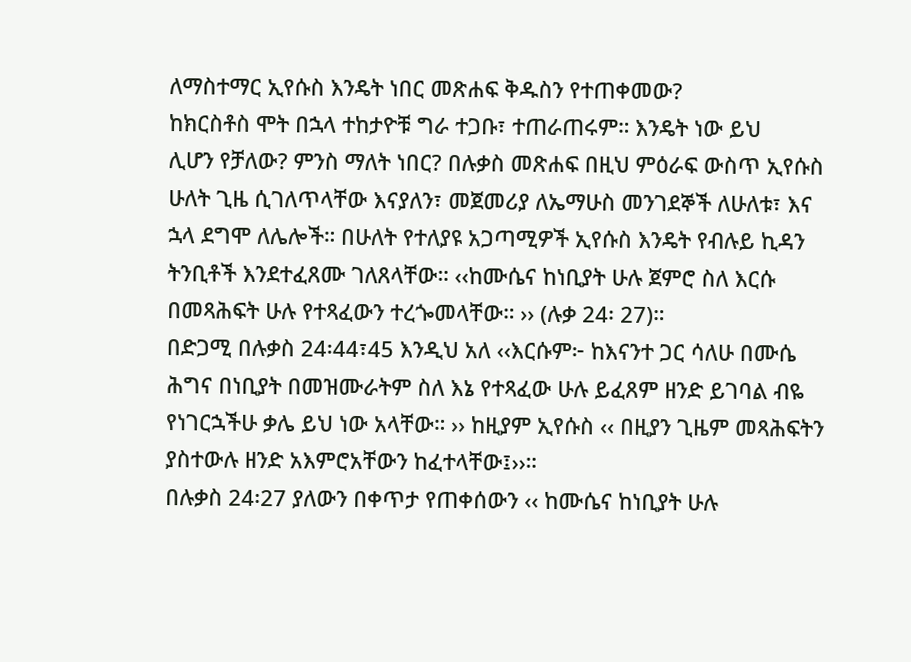ለማስተማር ኢየሱስ እንዴት ነበር መጽሐፍ ቅዱስን የተጠቀመው?
ከክርስቶስ ሞት በኋላ ተከታዮቹ ግራ ተጋቡ፣ ተጠራጠሩም። እንዴት ነው ይህ
ሊሆን የቻለው? ምንስ ማለት ነበር? በሉቃስ መጽሐፍ በዚህ ምዕራፍ ውስጥ ኢየሱስ
ሁለት ጊዜ ሲገለጥላቸው እናያለን፣ መጀመሪያ ለኤማሁስ መንገደኞች ለሁለቱ፣ እና
ኋላ ደግሞ ለሌሎች። በሁለት የተለያዩ አጋጣሚዎች ኢየሱስ እንዴት የብሉይ ኪዳን
ትንቢቶች እንደተፈጸሙ ገለጸላቸው። ‹‹ከሙሴና ከነቢያት ሁሉ ጀምሮ ስለ እርሱ
በመጻሕፍት ሁሉ የተጻፈውን ተረጐመላቸው። ›› (ሉቃ 24፡ 27)።
በድጋሚ በሉቃስ 24፡44፣45 እንዲህ አለ ‹‹እርሱም፦ ከእናንተ ጋር ሳለሁ በሙሴ
ሕግና በነቢያት በመዝሙራትም ስለ እኔ የተጻፈው ሁሉ ይፈጸም ዘንድ ይገባል ብዬ
የነገርኋችሁ ቃሌ ይህ ነው አላቸው። ›› ከዚያም ኢየሱስ ‹‹ በዚያን ጊዜም መጻሕፍትን
ያስተውሉ ዘንድ አእምሮአቸውን ከፈተላቸው፤››።
በሉቃስ 24፡27 ያለውን በቀጥታ የጠቀሰውን ‹‹ ከሙሴና ከነቢያት ሁሉ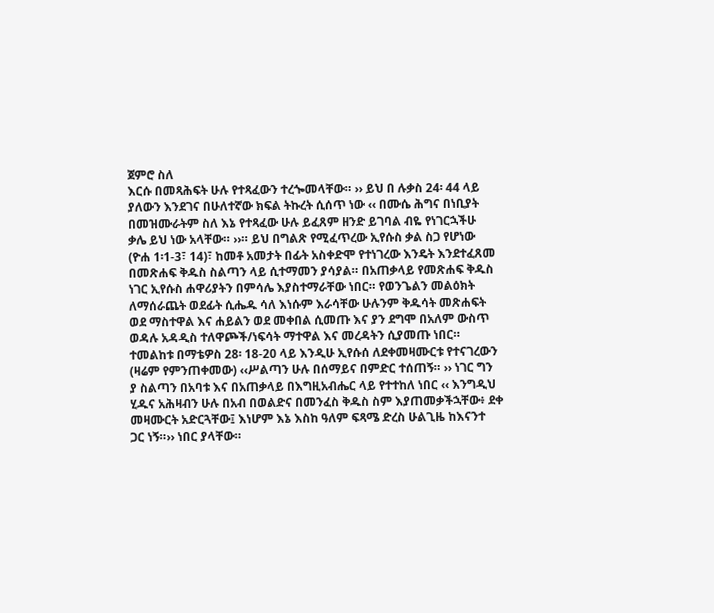ጀምሮ ስለ
እርሱ በመጻሕፍት ሁሉ የተጻፈውን ተረጐመላቸው። ›› ይህ በ ሉቃስ 24፡ 44 ላይ
ያለውን እንደገና በሁለተኛው ክፍል ትኩረት ሲሰጥ ነው ‹‹ በሙሴ ሕግና በነቢያት
በመዝሙራትም ስለ እኔ የተጻፈው ሁሉ ይፈጸም ዘንድ ይገባል ብዬ የነገርኋችሁ
ቃሌ ይህ ነው አላቸው። ››። ይህ በግልጽ የሚፈጥረው ኢየሱስ ቃል ስጋ የሆነው
(ዮሐ 1፡1-3፣ 14)፣ ከመቶ አመታት በፊት አስቀድሞ የተነገረው እንዴት እንደተፈጸመ
በመጽሐፍ ቅዱስ ስልጣን ላይ ሲተማመን ያሳያል። በአጠቃላይ የመጽሐፍ ቅዱስ
ነገር ኢየሱስ ሐዋሪያትን በምሳሌ እያስተማራቸው ነበር። የወንጌልን መልዕክት
ለማሰራጨት ወደፊት ሲሔዱ ሳለ እነሱም እራሳቸው ሁሉንም ቅዱሳት መጽሐፍት
ወደ ማስተዋል እና ሐይልን ወደ መቀበል ሲመጡ እና ያን ደግሞ በአለም ውስጥ
ወዳሉ አዳዲስ ተለዋጮች/ነፍሳት ማተዋል እና መረዳትን ሲያመጡ ነበር።
ተመልከቱ በማቴዎስ 28፡ 18-20 ላይ እንዲሁ ኢየሱሰ ለደቀመዛሙርቱ የተናገረውን
(ዛሬም የምንጠቀመው) ‹‹ሥልጣን ሁሉ በሰማይና በምድር ተሰጠኝ። ›› ነገር ግን
ያ ስልጣን በአባቱ እና በአጠቃላይ በእግዚአብሔር ላይ የተተከለ ነበር ‹‹ እንግዲህ
ሂዱና አሕዛብን ሁሉ በአብ በወልድና በመንፈስ ቅዱስ ስም እያጠመቃችኋቸው፥ ደቀ
መዛሙርት አድርጓቸው፤ እነሆም እኔ እስከ ዓለም ፍጻሜ ድረስ ሁልጊዜ ከእናንተ
ጋር ነኝ።›› ነበር ያላቸው።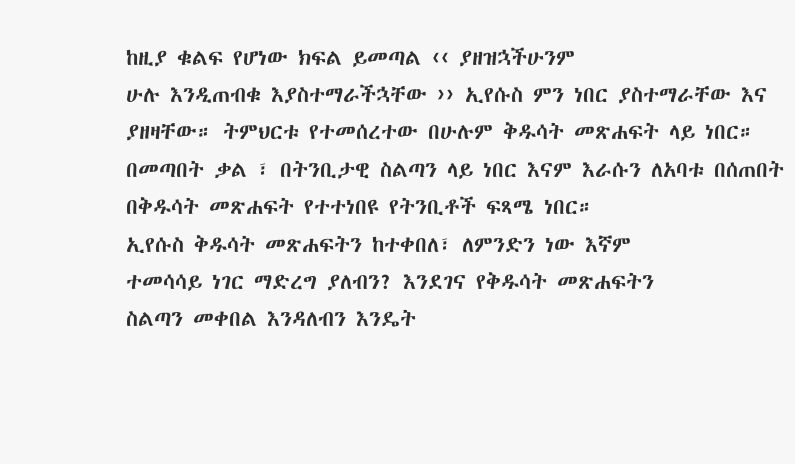ከዚያ ቁልፍ የሆነው ክፍል ይመጣል ‹‹ ያዘዝኋችሁንም
ሁሉ እንዲጠብቁ እያስተማራችኋቸው ›› ኢየሱስ ምን ነበር ያስተማራቸው እና
ያዘዛቸው። ትምህርቱ የተመሰረተው በሁሉም ቅዱሳት መጽሐፍት ላይ ነበር።
በመጣበት ቃል ፣ በትንቢታዊ ስልጣን ላይ ነበር እናም እራሱን ለአባቱ በሰጠበት
በቅዱሳት መጽሐፍት የተተነበዩ የትንቢቶች ፍጻሜ ነበር።
ኢየሱስ ቅዱሳት መጽሐፍትን ከተቀበለ፣ ለምንድን ነው እኛም
ተመሳሳይ ነገር ማድረግ ያለብን? እንደገና የቅዱሳት መጽሐፍትን
ስልጣን መቀበል እንዳለብን እንዴት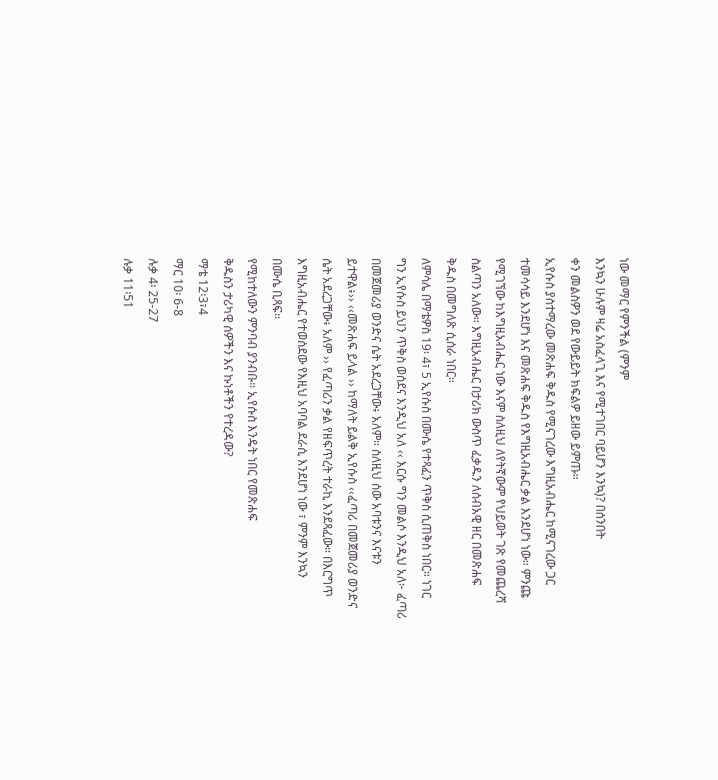ነው መማር የምንችል (ምንም
እንኳን ሁሉም ዛሬ አስፈላጊ እና የሚተገበር ባይሆን እንኳ)? በሰንበት
ቀን መልስዎን ወደ የውይይት ክፍልዎ ይዘው ይምጡ።
ኢየሱስ ያስተማረው መጽሐፍ ቅዱስ የሚናገረው እግዚአብሔር ከሚናገረው ጋር
ተመሳሳይ እንደሆነ እና መጽሐፍ ቅዱስ የእግዚአብሔር ቃል እንደሆነ ነው። ምንጩ
የሚገኘው ከእግዚአብሔር ነው እናም ስለዚህ ለየትኛውም የህይወት ገጽ የመጨረሻ
ስልጣን አለው። እግዚአብሔር በታሪክ ውስጥ ፈቃዱን ለሰብአዊ ዘር በመጽሐፍ
ቅዱስ በመግለጽ ሲሰራ ነበር።
ለምሳሌ በማቴዎስ 19፡ 4፣ 5 ኢየሱስ በሙሴ የተጻፈን ጥቅስ ሲጠቅስ ነበር። ነገር
ግን ኢየሱስ ይህን ጥቅስ ወሰደና እንዲህ አለ ‹‹ እርሱ ግን መልሶ እንዲህ አለ፦ ፈጣሪ
በመጀመሪያ ወንድና ሴት አደረጋቸው፥ አለም። ስለዚህ ሰው አባቱንና እናቱን
ይተዋል፥›› ‹‹መጽሐፍ ይላል ›› ከማለት ይልቅ ኢየሱስ ‹‹ፈጣሪ በመጀመሪያ ወንድና
ሴት አደረጋቸው፥ አለም ›› የፈጣሪን ቃል የዘፍጥረት ተራኪ እንደጻፈው። በእርግጥ
እግዚአብሔር የተወሰደው የእዚህ አባባል ደራሲ እንደሆነ ነው ፣ ምንም እንኳን
በሙሴ ቢጻፍ።
የሚከተለውን ምንባብ ያንብቡ። ኢየሱስ እንዴት ነበር የመጽሐፍ
ቅዱስን ታሪካዊ ሰዎችን እና ኩነቶችን የተረዳው?
ማቴ 12፡3፣4
ማር 10፡ 6-8
ሉቃ 4፡ 25-27
ሉቃ 11፡51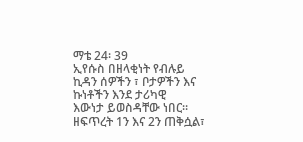ማቴ 24፡ 39
ኢየሱስ በዘላቂነት የብሉይ ኪዳን ሰዎችን ፣ ቦታዎችን እና ኩነቶችን እንደ ታሪካዊ
እውነታ ይወስዳቸው ነበር። ዘፍጥረት 1ን እና 2ን ጠቅሷል፣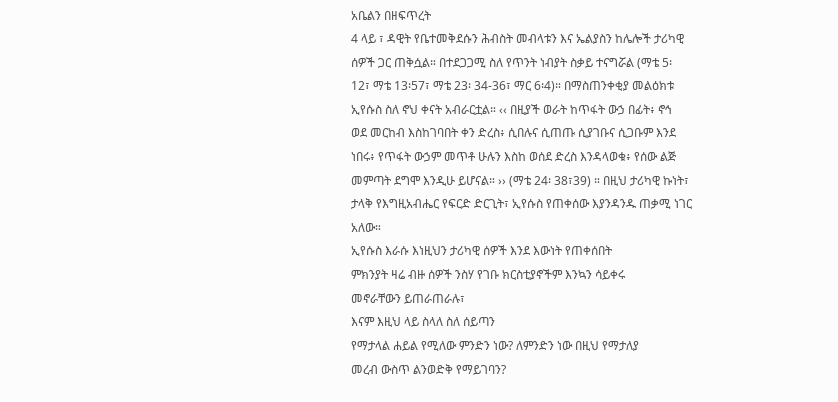አቤልን በዘፍጥረት
4 ላይ ፣ ዳዊት የቤተመቅደሱን ሕብስት መብላቱን እና ኤልያስን ከሌሎች ታሪካዊ
ሰዎች ጋር ጠቅሷል። በተደጋጋሚ ስለ የጥንት ነብያት ስቃይ ተናግሯል (ማቴ 5፡
12፣ ማቴ 13፡57፣ ማቴ 23፡ 34-36፣ ማር 6፡4)። በማስጠንቀቂያ መልዕክቱ
ኢየሱስ ስለ ኖህ ቀናት አብራርቷል። ‹‹ በዚያች ወራት ከጥፋት ውኃ በፊት፥ ኖኅ
ወደ መርከብ እስከገባበት ቀን ድረስ፥ ሲበሉና ሲጠጡ ሲያገቡና ሲጋቡም እንደ
ነበሩ፥ የጥፋት ውኃም መጥቶ ሁሉን እስከ ወሰደ ድረስ እንዳላወቁ፥ የሰው ልጅ
መምጣት ደግሞ እንዲሁ ይሆናል። ›› (ማቴ 24፡ 38፣39) ። በዚህ ታሪካዊ ኩነት፣
ታላቅ የእግዚአብሔር የፍርድ ድርጊት፣ ኢየሱስ የጠቀሰው እያንዳንዱ ጠቃሚ ነገር
አለው።
ኢየሱስ እራሱ እነዚህን ታሪካዊ ሰዎች እንደ እውነት የጠቀሰበት
ምክንያት ዛሬ ብዙ ሰዎች ንስሃ የገቡ ክርስቲያኖችም እንኳን ሳይቀሩ
መኖራቸውን ይጠራጠራሉ፣
እናም እዚህ ላይ ስላለ ስለ ሰይጣን
የማታላል ሐይል የሚለው ምንድን ነው? ለምንድን ነው በዚህ የማታለያ
መረብ ውስጥ ልንወድቅ የማይገባን?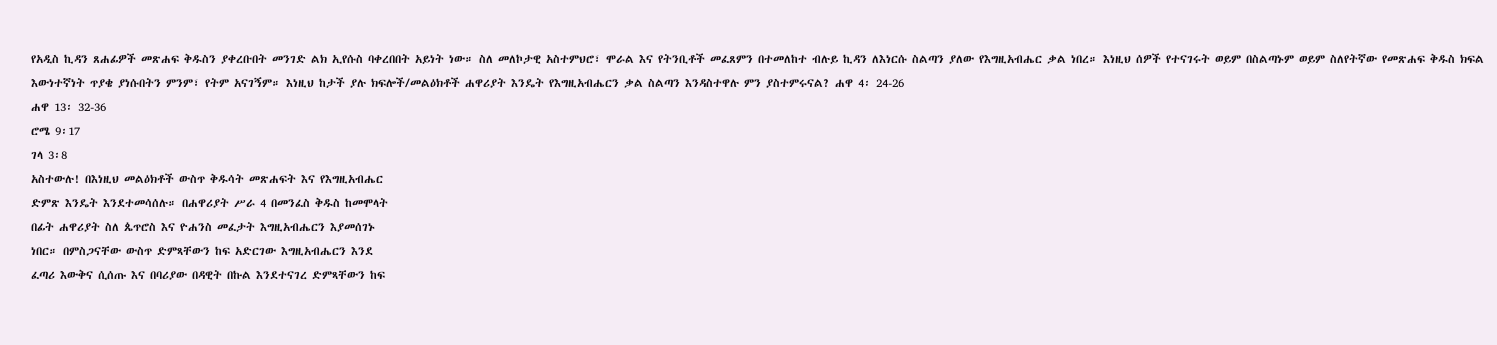የአዲስ ኪዳን ጸሐፊዎች መጽሐፍ ቅዱስን ያቀረቡበት መንገድ ልክ ኢየሱስ ባቀረበበት አይነት ነው። ስለ መለኮታዊ አስተምህሮ፣ ሞራል እና የትንቢቶች መፈጸምን በተመለከተ ብሉይ ኪዳን ለእነርሱ ስልጣን ያለው የእግዚአብሔር ቃል ነበረ። እነዚህ ሰዎች የተናገሩት ወይም በስልጣኑም ወይም ስለየትኛው የመጽሐፍ ቅዱስ ክፍል እውነተኛነት ጥያቄ ያነሱበትን ምንም፣ የትም አናገኝም። እነዚህ ከታች ያሉ ክፍሎች/መልዕክቶች ሐዋሪያት እንዴት የእግዚአብሔርን ቃል ስልጣን እንዳስተዋሉ ምን ያስተምሩናል? ሐዋ 4፡ 24-26
ሐዋ 13፡ 32-36
ሮሜ 9፡17
ገላ 3፡8
አስተውሉ! በእነዚህ መልዕክቶች ውስጥ ቅዱሳት መጽሐፍት እና የእግዚአብሔር
ድምጽ እንዴት እንደተመሳሰሉ። በሐዋሪያት ሥራ 4 በመንፈስ ቅዱስ ከመሞላት
በፊት ሐዋሪያት ስለ ጴጥሮስ እና ዮሐንስ መፈታት እግዚአብሔርን እያመሰገኑ
ነበር። በምስጋናቸው ውስጥ ድምጻቸውን ከፍ አድርገው እግዚአብሔርን እንደ
ፈጣሪ እውቅና ሲሰጡ እና በባሪያው በዳዊት በኩል እንደተናገረ ድምጻቸውን ከፍ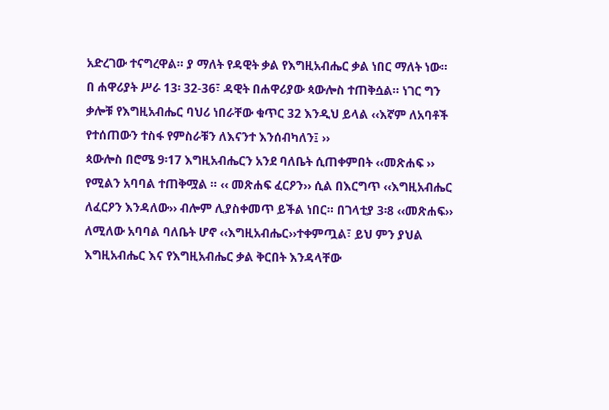አድረገው ተናግረዋል። ያ ማለት የዳዊት ቃል የእግዚአብሔር ቃል ነበር ማለት ነው።
በ ሐዋሪያት ሥራ 13፡ 32-36፣ ዳዊት በሐዋሪያው ጳውሎስ ተጠቅሷል። ነገር ግን
ቃሎቹ የእግዚአብሔር ባህሪ ነበራቸው ቁጥር 32 እንዲህ ይላል ‹‹እኛም ለአባቶች
የተሰጠውን ተስፋ የምስራቹን ለእናንተ እንሰብካለን፤ ››
ጳውሎስ በሮሜ 9፡17 እግዚአብሔርን አንደ ባለቤት ሲጠቀምበት ‹‹መጽሐፍ ››
የሚልን አባባል ተጠቅሟል ። ‹‹ መጽሐፍ ፈርዖን›› ሲል በእርግጥ ‹‹እግዚአብሔር
ለፈርዖን እንዳለው›› ብሎም ሊያስቀመጥ ይችል ነበር። በገላቲያ 3፡8 ‹‹መጽሐፍ››
ለሚለው አባባል ባለቤት ሆኖ ‹‹እግዚአብሔር››ተቀምጧል፣ ይህ ምን ያህል
እግዚአብሔር እና የእግዚአብሔር ቃል ቅርበት እንዳላቸው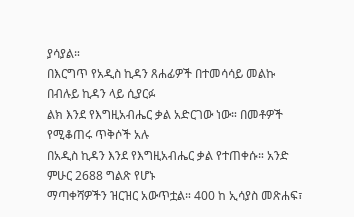ያሳያል።
በእርግጥ የአዲስ ኪዳን ጸሐፊዎች በተመሳሳይ መልኩ በብሉይ ኪዳን ላይ ሲያርፉ
ልክ እንደ የእግዚአብሔር ቃል አድርገው ነው። በመቶዎች የሚቆጠሩ ጥቅሶች አሉ
በአዲስ ኪዳን እንደ የእግዚአብሔር ቃል የተጠቀሱ። አንድ ምሁር 2688 ግልጽ የሆኑ
ማጣቀሻዎችን ዝርዝር አውጥቷል። 400 ከ ኢሳያስ መጽሐፍ፣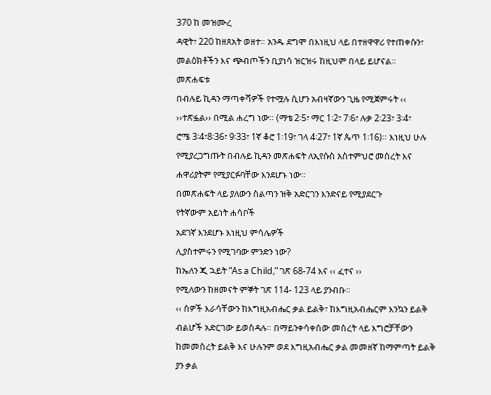370 ከ መዝሙረ
ዳዊት፣ 220 ከዘጸአት ወዘተ። አንዱ ደግሞ በእነዚህ ላይ በተዘዋዋሪ የተጠቀሱን፣
መልዕክቶችን እና ጭብጦችን ቢያነሳ ዝርዝሩ ከዚህም በላይ ይሆናል።
መጽሐፍቱ
በብሉይ ኪዳን ማጣቀሻዎች የተሟሉ ሲሆን አብዛኛውን ጊዜ የሚጀምሩት ‹‹
››ተጽፏል›› በሚል ሐረግ ነው። (ማቴ 2፡5፣ ማር 1፡2፣ 7፡6፣ ሉቃ 2፡23፣ 3፡4፣
ሮሜ 3፡4፣8፡36፣ 9፡33፣ 1ኛ ቆሮ 1፡19፣ ገላ 4፡27፣ 1ኛ ጴጥ 1፡16)። እነዚህ ሁሉ
የሚያረጋግጡት በብሉይ ኪዳን መጽሐፍት ለኢየሱስ አስተምህሮ መሰረት እና
ሐዋሪያትም የሚያርፉባቸው እንደሆኑ ነው።
በመጽሐፍት ላይ ያለውን ስልጣን ዝቅ አድርገን እንድናይ የሚያደርጉ
የትኛውም አይነት ሐሳቦች
አደገኛ እንደሆኑ እነዚህ ምሳሌዎች
ሊያስተምሩን የሚገባው ምንድን ነው?
ከኤለን ጂ ኋይት “As a Child,” ገጽ 68-74 እና ‹‹ ፈተና ››
የሚለውን ከዘመናት ምኞት ገጽ 114- 123 ላይ ያንብቡ።
‹‹ ሰዎች እራሳቸውን ከእግዚአብሔር ቃል ይልቅ፣ ከእግዚአብሔርም እንኳን ይልቅ
ብልሆች አድርገው ይወስዳሉ። በማይንቀሳቀሰው መሰረት ላይ እግሮቻቸውን
ከመመስረት ይልቅ እና ሁሉንም ወደ እግዚአብሔር ቃል መመዘኛ ከማምጣት ይልቅ
ያን ቃል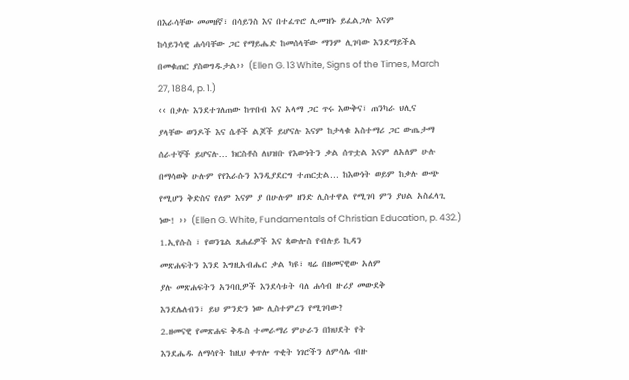በእራሳቸው መመዘኛ፣ በሳይንስ እና በተፈጥሮ ሊመዝኑ ይፈልጋሉ እናም
ከሳይንሳዊ ሐሳባቸው ጋር የማይሔድ ከመሰላቸው ማንም ሊገባው እንደማይችል
በመቁጠር ያስወግዱታል›› (Ellen G. 13 White, Signs of the Times, March
27, 1884, p. 1.)
‹‹ በቃሉ እንደተገለጠው ከጥበብ እና አላማ ጋር ጥሩ እውቅና፣ ጠንካራ ህሊና
ያላቸው ወንዶች እና ሴቶች ልጆች ይሆናሉ እናም ከታላቁ አስተማሪ ጋር ውጤታማ
ሰራተኞች ይሆናሉ… ክርስቶስ ለህዝቡ የእውነትን ቃል ሰጥቷል እናም ለአለም ሁሉ
በማሳወቅ ሁሉም የየእራሱን እንዲያደርግ ተጠርቷል… ከእውነት ወይም ከቃሉ ውጭ
የሚሆን ቅድስና የለም እናም ያ በሁሉም ዘንድ ሊስተዋል የሚገባ ምን ያህል አስፈላጊ
ነው! ›› (Ellen G. White, Fundamentals of Christian Education, p. 432.)
1.ኢየሱስ ፣ የወንጌል ጸሐፊዎች እና ጳውሎስ የብሉይ ኪዳን
መጽሐፍትን እንደ እግዚአብሔር ቃል ካዩ፣ ዛሬ በዘመናዊው አለም
ያሉ መጽሐፍትን አንባቢዎች እንደሳቱት ባለ ሐሳብ ዙሪያ መውደቅ
እንደሌለብን፣ ይህ ምንድን ነው ሊስተምረን የሚገባው?
2.ዘመናዊ የመጽሐፍ ቅዱስ ተመራማሪ ምሁራን በክህደት የት
እንደሔዱ ለማሳየት ከዚህ ቀጥሎ ጥቂት ነገሮችን ለምሳሌ ብዙ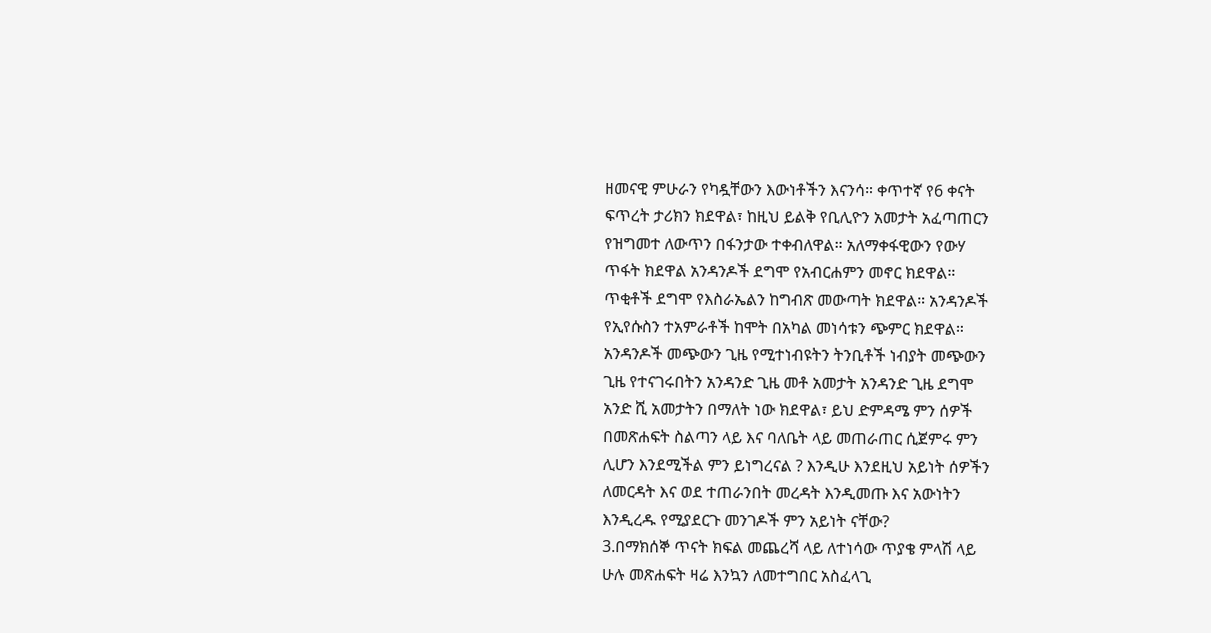ዘመናዊ ምሁራን የካዷቸውን እውነቶችን እናንሳ። ቀጥተኛ የ6 ቀናት
ፍጥረት ታሪክን ክደዋል፣ ከዚህ ይልቅ የቢሊዮን አመታት አፈጣጠርን
የዝግመተ ለውጥን በፋንታው ተቀብለዋል። አለማቀፋዊውን የውሃ
ጥፋት ክደዋል አንዳንዶች ደግሞ የአብርሐምን መኖር ክደዋል።
ጥቂቶች ደግሞ የእስራኤልን ከግብጽ መውጣት ክደዋል። አንዳንዶች
የኢየሱስን ተአምራቶች ከሞት በአካል መነሳቱን ጭምር ክደዋል።
አንዳንዶች መጭውን ጊዜ የሚተነብዩትን ትንቢቶች ነብያት መጭውን
ጊዜ የተናገሩበትን አንዳንድ ጊዜ መቶ አመታት አንዳንድ ጊዜ ደግሞ
አንድ ሺ አመታትን በማለት ነው ክደዋል፣ ይህ ድምዳሜ ምን ሰዎች
በመጽሐፍት ስልጣን ላይ እና ባለቤት ላይ መጠራጠር ሲጀምሩ ምን
ሊሆን እንደሚችል ምን ይነግረናል ? እንዲሁ እንደዚህ አይነት ሰዎችን
ለመርዳት እና ወደ ተጠራንበት መረዳት እንዲመጡ እና አውነትን
እንዲረዱ የሚያደርጉ መንገዶች ምን አይነት ናቸው?
3.በማክሰኞ ጥናት ክፍል መጨረሻ ላይ ለተነሳው ጥያቄ ምላሽ ላይ
ሁሉ መጽሐፍት ዛሬ እንኳን ለመተግበር አስፈላጊ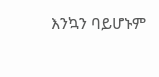እንኳን ባይሆኑም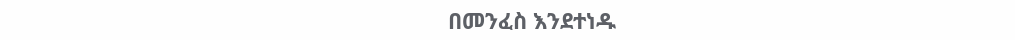በመንፈስ እንደተነዱ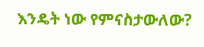እንዴት ነው የምናስታውለው?